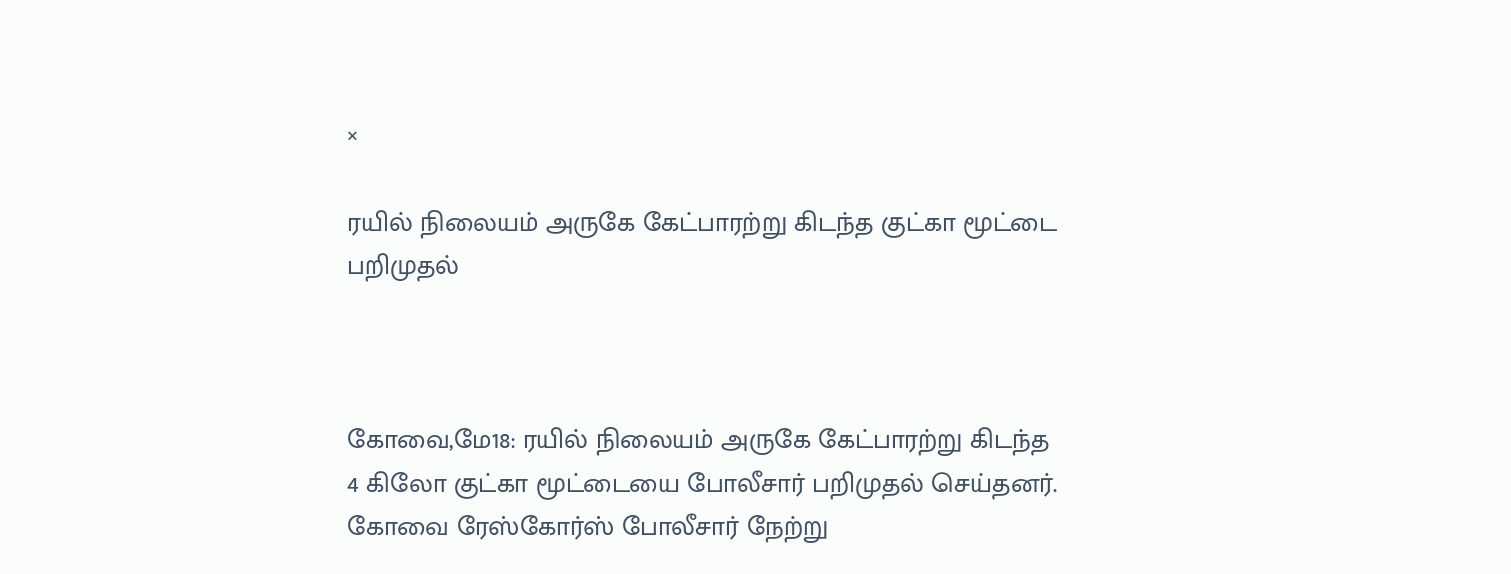×

ரயில் நிலையம் அருகே கேட்பாரற்று கிடந்த குட்கா மூட்டை பறிமுதல்



கோவை,மே18: ரயில் நிலையம் அருகே கேட்பாரற்று கிடந்த 4 கிலோ குட்கா மூட்டையை போலீசார் பறிமுதல் செய்தனர். கோவை ரேஸ்கோர்ஸ் போலீசார் நேற்று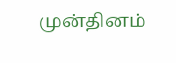முன்தினம்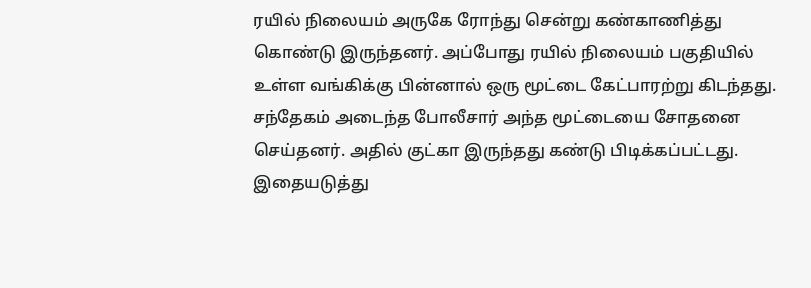ரயில் நிலையம் அருகே ரோந்து சென்று கண்காணித்து கொண்டு இருந்தனர். அப்போது ரயில் நிலையம் பகுதியில் உள்ள வங்கிக்கு பின்னால் ஒரு மூட்டை கேட்பாரற்று கிடந்தது. சந்தேகம் அடைந்த போலீசார் அந்த மூட்டையை சோதனை செய்தனர். அதில் குட்கா இருந்தது கண்டு பிடிக்கப்பட்டது. இதையடுத்து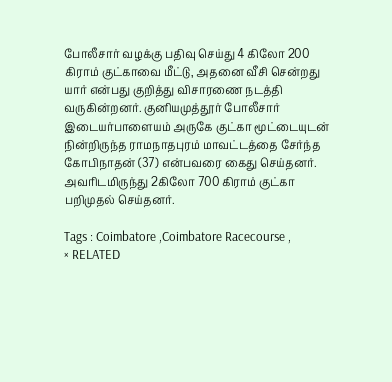போலீசார் வழக்கு பதிவு செய்து 4 கிலோ 200 கிராம் குட்காவை மீட்டு, அதனை வீசி சென்றது யார் என்பது குறித்து விசாரணை நடத்தி வருகின்றனர். குனியமுத்தூர் போலீசார் இடையர்பாளையம் அருகே குட்கா மூட்டையுடன் நின்றிருந்த ராமநாதபுரம் மாவட்டத்தை சேர்ந்த கோபிநாதன் (37) என்பவரை கைது செய்தனர். அவரிடமிருந்து 2கிலோ 700 கிராம் குட்கா பறிமுதல் செய்தனர்.

Tags : Coimbatore ,Coimbatore Racecourse ,
× RELATED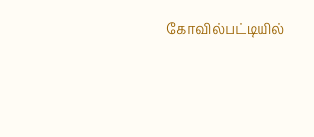கோவில்பட்டியில்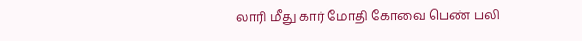லாரி மீது கார் மோதி கோவை பெண் பலி